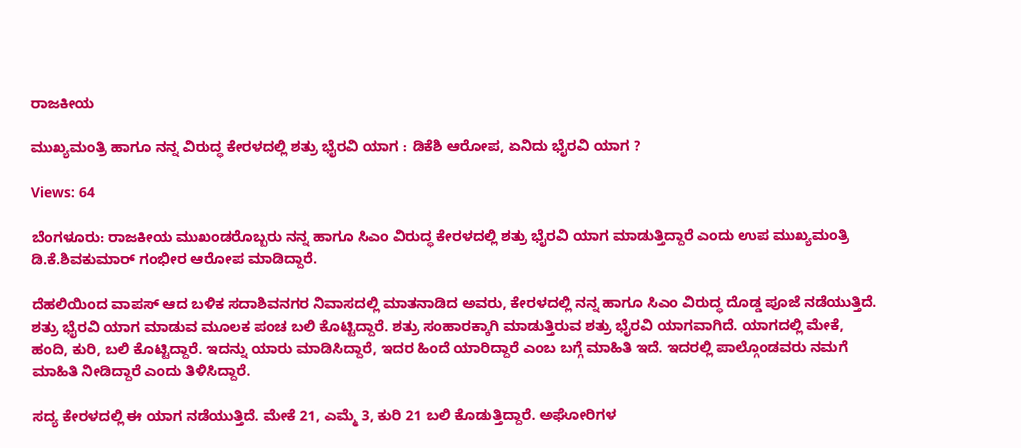ರಾಜಕೀಯ

ಮುಖ್ಯಮಂತ್ರಿ ಹಾಗೂ ನನ್ನ ವಿರುದ್ಧ ಕೇರಳದಲ್ಲಿ ಶತ್ರು ಭೈರವಿ ಯಾಗ : ಡಿಕೆಶಿ ಆರೋಪ, ಏನಿದು ಭೈರವಿ ಯಾಗ ?

Views: 64

ಬೆಂಗಳೂರು: ರಾಜಕೀಯ ಮುಖಂಡರೊಬ್ಬರು ನನ್ನ ಹಾಗೂ ಸಿಎಂ ವಿರುದ್ಧ ಕೇರಳದಲ್ಲಿ ಶತ್ರು ಭೈರವಿ ಯಾಗ ಮಾಡುತ್ತಿದ್ದಾರೆ ಎಂದು ಉಪ ಮುಖ್ಯಮಂತ್ರಿ ಡಿ.ಕೆ.ಶಿವಕುಮಾರ್ ಗಂಭೀರ ಆರೋಪ ಮಾಡಿದ್ದಾರೆ.

ದೆಹಲಿಯಿಂದ ವಾಪಸ್ ಆದ ಬಳಿಕ ಸದಾಶಿವನಗರ ನಿವಾಸದಲ್ಲಿ ಮಾತನಾಡಿದ ಅವರು, ಕೇರಳದಲ್ಲಿ ನನ್ನ ಹಾಗೂ ಸಿಎಂ ವಿರುದ್ಧ ದೊಡ್ಡ ಪೂಜೆ ನಡೆಯುತ್ತಿದೆ. ಶತ್ರು ಭೈರವಿ ಯಾಗ ಮಾಡುವ ಮೂಲಕ ಪಂಚ ಬಲಿ ಕೊಟ್ಟಿದ್ದಾರೆ. ಶತ್ರು ಸಂಹಾರಕ್ಕಾಗಿ ಮಾಡುತ್ತಿರುವ ಶತ್ರು ಭೈರವಿ ಯಾಗವಾಗಿದೆ. ಯಾಗದಲ್ಲಿ ಮೇಕೆ, ಹಂದಿ, ಕುರಿ, ಬಲಿ ಕೊಟ್ಟಿದ್ದಾರೆ. ಇದನ್ನು ಯಾರು ಮಾಡಿಸಿದ್ದಾರೆ, ಇದರ ಹಿಂದೆ ಯಾರಿದ್ದಾರೆ ಎಂಬ ಬಗ್ಗೆ ಮಾಹಿತಿ ಇದೆ. ಇದರಲ್ಲಿ ಪಾಲ್ಗೊಂಡವರು ನಮಗೆ ಮಾಹಿತಿ ನೀಡಿದ್ದಾರೆ ಎಂದು ತಿಳಿಸಿದ್ದಾರೆ.

ಸದ್ಯ ಕೇರಳದಲ್ಲಿ ಈ ಯಾಗ ನಡೆಯುತ್ತಿದೆ. ಮೇಕೆ 21, ಎಮ್ಮೆ 3, ಕುರಿ 21 ಬಲಿ ಕೊಡುತ್ತಿದ್ದಾರೆ. ಅಘೋರಿಗಳ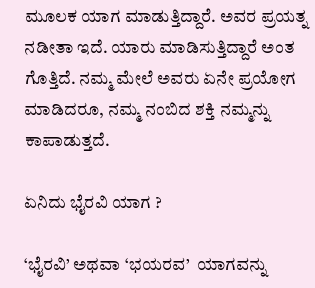ಮೂಲಕ ಯಾಗ ಮಾಡುತ್ತಿದ್ದಾರೆ. ಅವರ ಪ್ರಯತ್ನ ನಡೀತಾ ಇದೆ. ಯಾರು ಮಾಡಿಸುತ್ತಿದ್ದಾರೆ ಅಂತ ಗೊತ್ತಿದೆ. ನಮ್ಮ ಮೇಲೆ ಅವರು ಏನೇ ಪ್ರಯೋಗ ಮಾಡಿದರೂ, ನಮ್ಮ ನಂಬಿದ ಶಕ್ತಿ ನಮ್ಮನ್ನು ಕಾಪಾಡುತ್ತದೆ.

ಏನಿದು ಭೈರವಿ ಯಾಗ ?

‘ಭೈರವಿ’ ಅಥವಾ ‘ಭಯರವ’  ಯಾಗವನ್ನು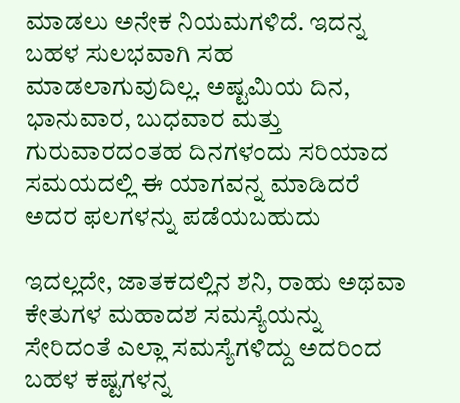ಮಾಡಲು ಅನೇಕ ನಿಯಮಗಳಿದೆ. ಇದನ್ನ ಬಹಳ ಸುಲಭವಾಗಿ ಸಹ ಮಾಡಲಾಗುವುದಿಲ್ಲ. ಅಷ್ಟಮಿಯ ದಿನ, ಭಾನುವಾರ, ಬುಧವಾರ ಮತ್ತು ಗುರುವಾರದಂತಹ ದಿನಗಳಂದು ಸರಿಯಾದ ಸಮಯದಲ್ಲಿ ಈ ಯಾಗವನ್ನ ಮಾಡಿದರೆ ಅದರ ಫಲಗಳನ್ನು ಪಡೆಯಬಹುದು

ಇದಲ್ಲದೇ, ಜಾತಕದಲ್ಲಿನ ಶನಿ, ರಾಹು ಅಥವಾ ಕೇತುಗಳ ಮಹಾದಶ ಸಮಸ್ಯೆಯನ್ನು ಸೇರಿದಂತೆ ಎಲ್ಲಾ ಸಮಸ್ಯೆಗಳಿದ್ದು ಅದರಿಂದ ಬಹಳ ಕಷ್ಟಗಳನ್ನ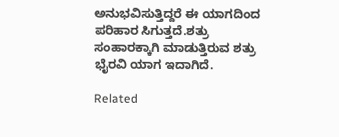ಅನುಭವಿಸುತ್ತಿದ್ದರೆ ಈ ಯಾಗದಿಂದ ಪರಿಹಾರ ಸಿಗುತ್ತದೆ.ಶತ್ರು ಸಂಹಾರಕ್ಕಾಗಿ ಮಾಡುತ್ತಿರುವ ಶತ್ರು ಭೈರವಿ ಯಾಗ ಇದಾಗಿದೆ.

Related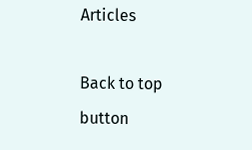Articles

Back to top button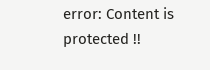error: Content is protected !!